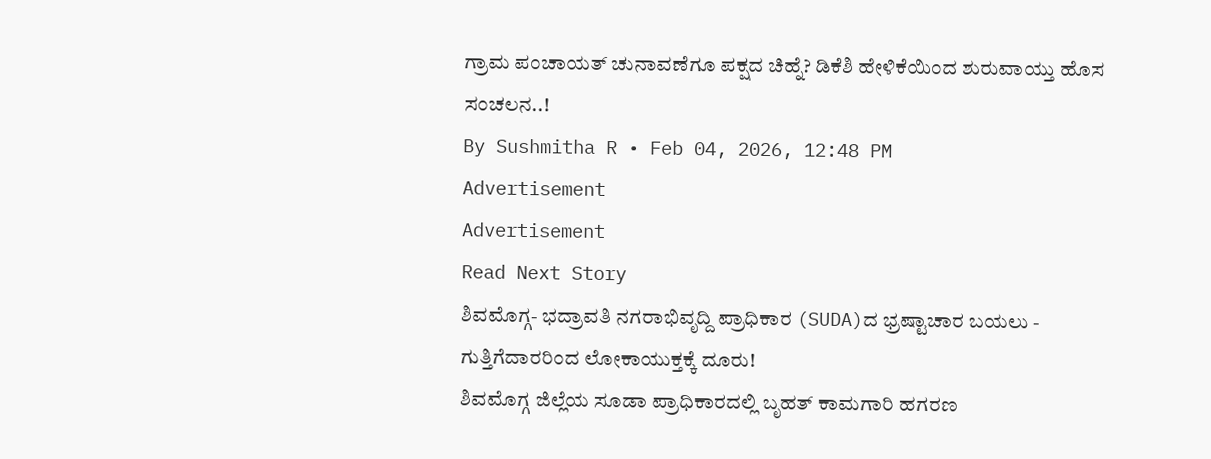ಗ್ರಾಮ ಪಂಚಾಯತ್ ಚುನಾವಣೆಗೂ ಪಕ್ಷದ ಚಿಹ್ನೆ? ಡಿಕೆಶಿ ಹೇಳಿಕೆಯಿಂದ ಶುರುವಾಯ್ತು ಹೊಸ ಸಂಚಲನ..!
By Sushmitha R • Feb 04, 2026, 12:48 PM
Advertisement
Advertisement
Read Next Story
ಶಿವಮೊಗ್ಗ- ಭದ್ರಾವತಿ ನಗರಾಭಿವೃದ್ದಿ ಪ್ರಾಧಿಕಾರ (SUDA)ದ ಭ್ರಷ್ಟಾಚಾರ ಬಯಲು - ಗುತ್ತಿಗೆದಾರರಿಂದ ಲೋಕಾಯುಕ್ತಕ್ಕೆ ದೂರು!
ಶಿವಮೊಗ್ಗ ಜಿಲ್ಲೆಯ ಸೂಡಾ ಪ್ರಾಧಿಕಾರದಲ್ಲಿ ಬೃಹತ್ ಕಾಮಗಾರಿ ಹಗರಣ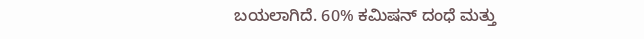ಬಯಲಾಗಿದೆ. 60% ಕಮಿಷನ್ ದಂಧೆ ಮತ್ತು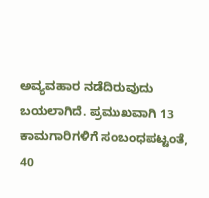ಅವ್ಯವಹಾರ ನಡೆದಿರುವುದು ಬಯಲಾಗಿದೆ. ಪ್ರಮುಖವಾಗಿ 13 ಕಾಮಗಾರಿಗಳಿಗೆ ಸಂಬಂಧಪಟ್ಟಂತೆ, 40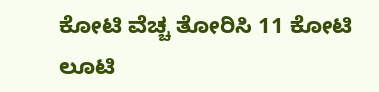ಕೋಟಿ ವೆಚ್ಚ ತೋರಿಸಿ 11 ಕೋಟಿ ಲೂಟಿ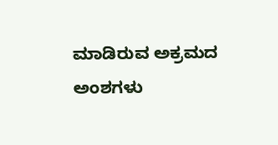ಮಾಡಿರುವ ಅಕ್ರಮದ ಅಂಶಗಳು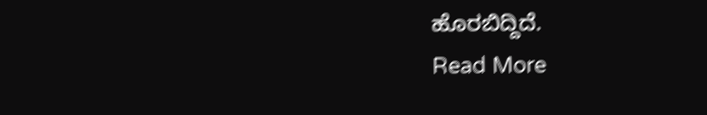ಹೊರಬಿದ್ದಿದೆ.
Read More